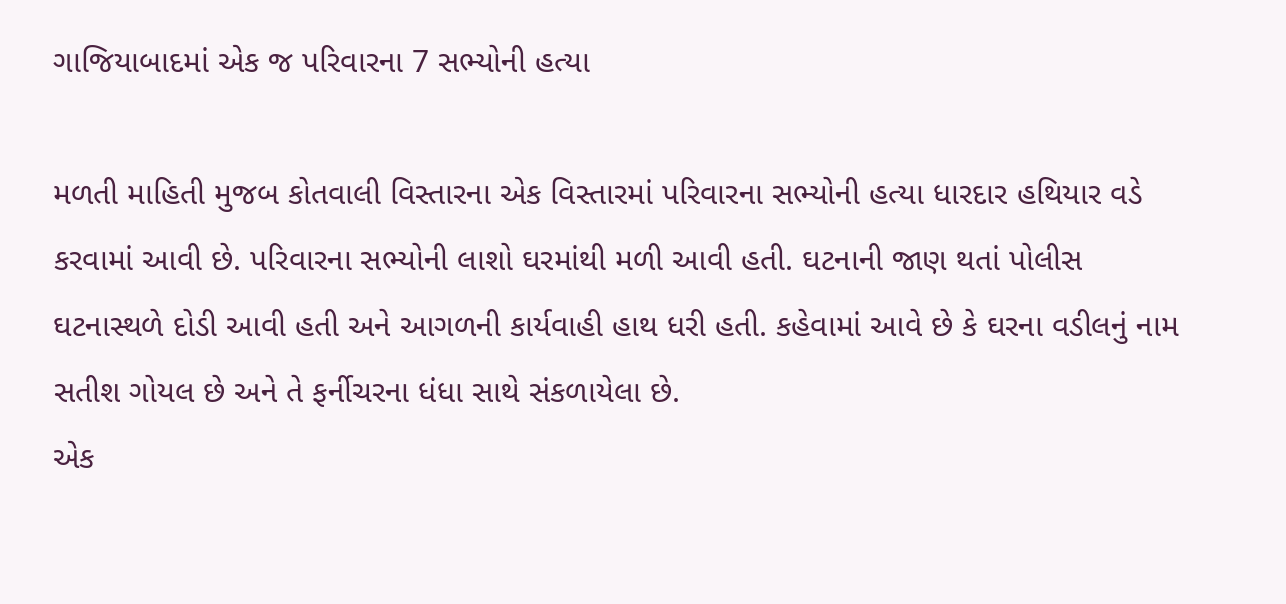ગાજિયાબાદમાં એક જ પરિવારના 7 સભ્યોની હત્યા

મળતી માહિતી મુજબ કોતવાલી વિસ્તારના એક વિસ્તારમાં પરિવારના સભ્યોની હત્યા ધારદાર હથિયાર વડે કરવામાં આવી છે. પરિવારના સભ્યોની લાશો ઘરમાંથી મળી આવી હતી. ઘટનાની જાણ થતાં પોલીસ ઘટનાસ્થળે દોડી આવી હતી અને આગળની કાર્યવાહી હાથ ધરી હતી. કહેવામાં આવે છે કે ઘરના વડીલનું નામ સતીશ ગોયલ છે અને તે ફર્નીચરના ધંધા સાથે સંકળાયેલા છે.
એક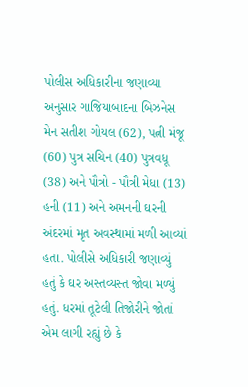પોલીસ અધિકારીના જણાવ્યા અનુસાર ગાજિયાબાદના બિઝનેસ મેન સતીશ ગોયલ (62), પત્ની મંજૂ (60) પુત્ર સચિન (40) પુત્રવધૂ (38) અને પૌત્રો - પૌત્રી મેધા (13) હની (11) અને અમનની ઘરની અંદરમાં મૃત અવસ્થામાં મળી આવ્યાં હતા. પોલીસે અધિકારી જણાવ્યું હતું કે ઘર અસ્તવ્યસ્ત જોવા મળ્યું હતું. ધરમાં તૂટેલી તિજોરીને જોતાં એમ લાગી રહ્યું છે કે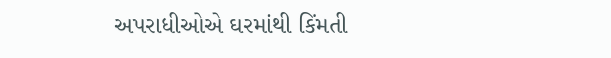અપરાધીઓએ ઘરમાંથી કિંમતી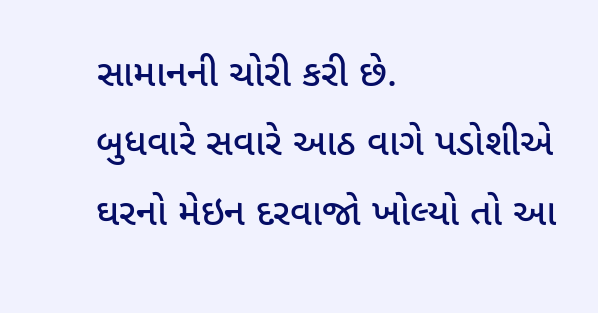સામાનની ચોરી કરી છે.
બુધવારે સવારે આઠ વાગે પડોશીએ ઘરનો મેઇન દરવાજો ખોલ્યો તો આ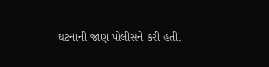ઘટનાની જાણ પોલીસને કરી હતી.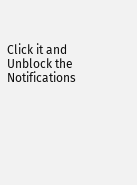Click it and Unblock the Notifications